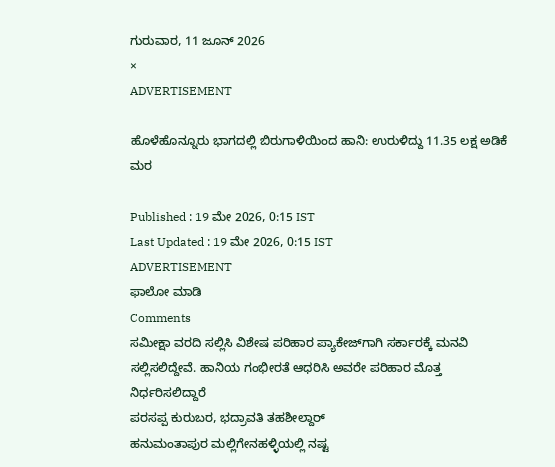ಗುರುವಾರ, 11 ಜೂನ್ 2026
×
ADVERTISEMENT

ಹೊಳೆಹೊನ್ನೂರು ಭಾಗದಲ್ಲಿ ಬಿರುಗಾಳಿಯಿಂದ ಹಾನಿ: ಉರುಳಿದ್ದು 11.35 ಲಕ್ಷ ಅಡಿಕೆ ಮರ

Published : 19 ಮೇ 2026, 0:15 IST
Last Updated : 19 ಮೇ 2026, 0:15 IST
ADVERTISEMENT
ಫಾಲೋ ಮಾಡಿ
Comments
ಸಮೀಕ್ಷಾ ವರದಿ ಸಲ್ಲಿಸಿ ವಿಶೇಷ ಪರಿಹಾರ ಪ್ಯಾಕೇಜ್‌ಗಾಗಿ ಸರ್ಕಾರಕ್ಕೆ ಮನವಿ ಸಲ್ಲಿಸಲಿದ್ದೇವೆ. ಹಾನಿಯ ಗಂಭೀರತೆ ಆಧರಿಸಿ ಅವರೇ ಪರಿಹಾರ ಮೊತ್ತ ನಿರ್ಧರಿಸಲಿದ್ದಾರೆ
ಪರಸಪ್ಪ ಕುರುಬರ, ಭದ್ರಾವತಿ ತಹಶೀಲ್ದಾರ್
ಹನುಮಂತಾಪುರ ಮಲ್ಲಿಗೇನಹಳ್ಳಿಯಲ್ಲಿ ನಷ್ಟ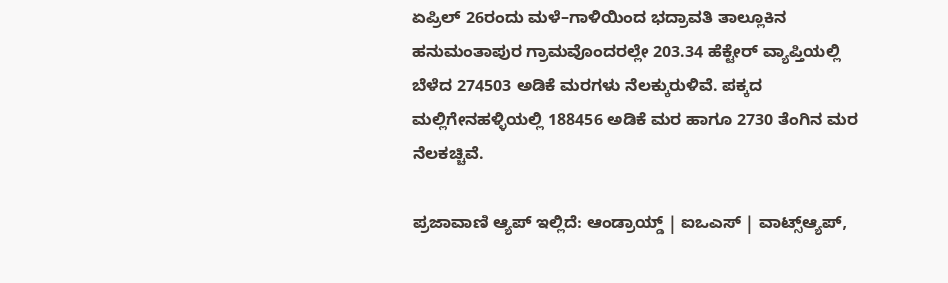ಏಪ್ರಿಲ್‌ 26ರಂದು ಮಳೆ–ಗಾಳಿಯಿಂದ ಭದ್ರಾವತಿ ತಾಲ್ಲೂಕಿನ  ಹನುಮಂತಾಪುರ ಗ್ರಾಮವೊಂದರಲ್ಲೇ 203.34 ಹೆಕ್ಟೇರ್‌ ವ್ಯಾಪ್ತಿಯಲ್ಲಿ ಬೆಳೆದ 274503 ಅಡಿಕೆ ಮರಗಳು ನೆಲಕ್ಕುರುಳಿವೆ. ಪಕ್ಕದ ಮಲ್ಲಿಗೇನಹಳ್ಳಿಯಲ್ಲಿ 188456 ಅಡಿಕೆ ಮರ ಹಾಗೂ 2730 ತೆಂಗಿನ ಮರ ನೆಲಕಚ್ಚಿವೆ.

ಪ್ರಜಾವಾಣಿ ಆ್ಯಪ್ ಇಲ್ಲಿದೆ: ಆಂಡ್ರಾಯ್ಡ್ | ಐಒಎಸ್ | ವಾಟ್ಸ್ಆ್ಯಪ್,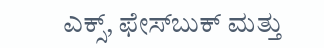ಎಕ್ಸ್, ಫೇಸ್‌ಬುಕ್ ಮತ್ತು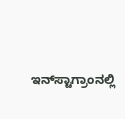ಇನ್‌ಸ್ಟಾಗ್ರಾಂನಲ್ಲಿ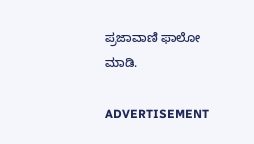ಪ್ರಜಾವಾಣಿ ಫಾಲೋ ಮಾಡಿ.

ADVERTISEMENT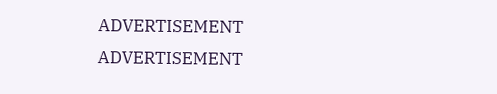ADVERTISEMENT
ADVERTISEMENT